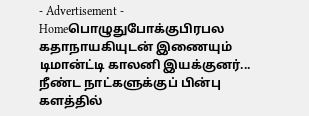- Advertisement -
Homeபொழுதுபோக்குபிரபல கதாநாயகியுடன் இணையும் டிமான்ட்டி காலனி இயக்குனர்... நீண்ட நாட்களுக்குப் பின்பு களத்தில்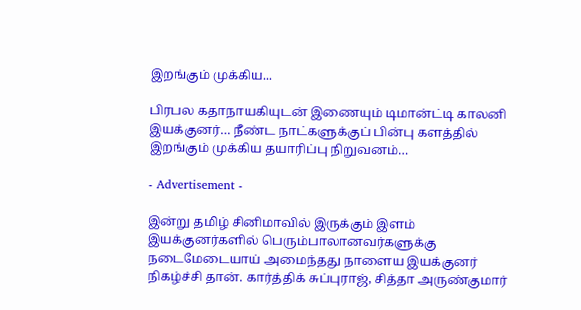இறங்கும் முக்கிய...

பிரபல கதாநாயகியுடன் இணையும் டிமான்ட்டி காலனி இயக்குனர்… நீண்ட நாட்களுக்குப் பின்பு களத்தில் இறங்கும் முக்கிய தயாரிப்பு நிறுவனம்…

- Advertisement -

இன்று தமிழ் சினிமாவில் இருக்கும் இளம் இயக்குனர்களில் பெரும்பாலானவர்களுக்கு நடைமேடையாய் அமைந்தது நாளைய இயக்குனர் நிகழ்ச்சி தான். கார்த்திக் சுப்புராஜ், சித்தா அருண்குமார்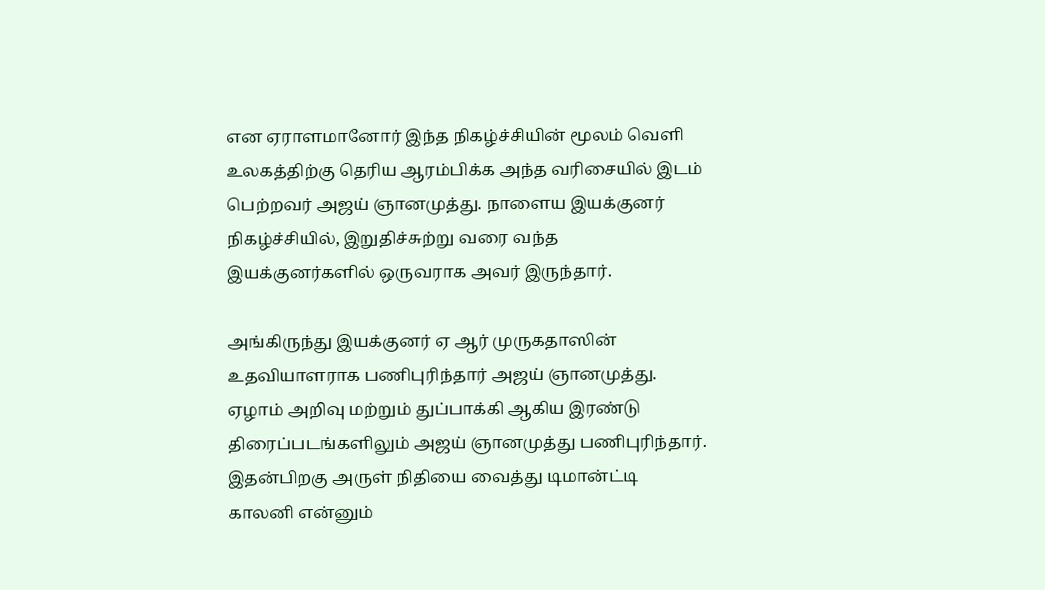என ஏராளமானோர் இந்த நிகழ்ச்சியின் மூலம் வெளி உலகத்திற்கு தெரிய ஆரம்பிக்க அந்த வரிசையில் இடம் பெற்றவர் அஜய் ஞானமுத்து. நாளைய இயக்குனர் நிகழ்ச்சியில், இறுதிச்சுற்று வரை வந்த இயக்குனர்களில் ஒருவராக அவர் இருந்தார்.

அங்கிருந்து இயக்குனர் ஏ ஆர் முருகதாஸின் உதவியாளராக பணிபுரிந்தார் அஜய் ஞானமுத்து. ஏழாம் அறிவு மற்றும் துப்பாக்கி ஆகிய இரண்டு திரைப்படங்களிலும் அஜய் ஞானமுத்து பணிபுரிந்தார். இதன்பிறகு அருள் நிதியை வைத்து டிமான்ட்டி காலனி என்னும்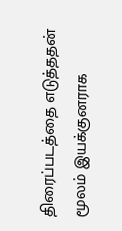திரைப்படத்தை எடுத்ததன் மூலம் இயக்குனராக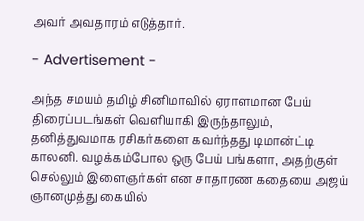அவர் அவதாரம் எடுத்தார்.

- Advertisement -

அந்த சமயம் தமிழ் சினிமாவில் ஏராளமான பேய் திரைப்படங்கள் வெளியாகி இருந்தாலும், தனித்துவமாக ரசிகர்களை கவர்ந்தது டிமான்ட்டி காலனி. வழக்கம்போல ஒரு பேய் பங்களா, அதற்குள் செல்லும் இளைஞர்கள் என சாதாரண கதையை அஜய் ஞானமுத்து கையில்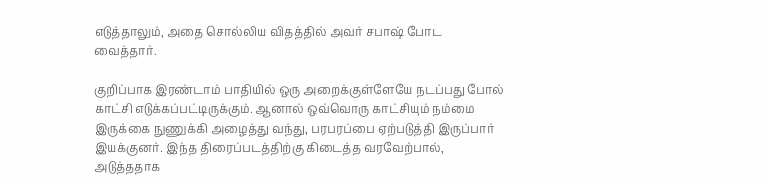எடுத்தாலும், அதை சொல்லிய விதத்தில் அவர் சபாஷ் போட வைத்தார்.

குறிப்பாக இரண்டாம் பாதியில் ஒரு அறைக்குள்ளேயே நடப்பது போல் காட்சி எடுக்கப்பட்டிருக்கும். ஆனால் ஒவ்வொரு காட்சியும் நம்மை இருக்கை நுணுக்கி அழைத்து வந்து, பரபரப்பை ஏற்படுத்தி இருப்பார் இயக்குனர். இந்த திரைப்படத்திற்கு கிடைத்த வரவேற்பால், அடுத்ததாக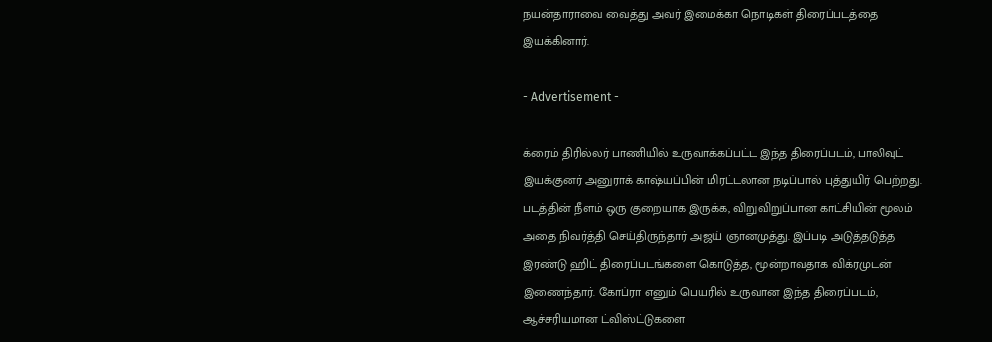நயன்தாராவை வைத்து அவர் இமைக்கா நொடிகள் திரைப்படத்தை இயக்கினார்.

- Advertisement -

க்ரைம் திரில்லர் பாணியில் உருவாக்கப்பட்ட இந்த திரைப்படம், பாலிவுட் இயக்குனர் அனுராக் காஷ்யப்பின் மிரட்டலான நடிப்பால் புத்துயிர் பெற்றது. படத்தின் நீளம் ஒரு குறையாக இருக்க, விறுவிறுப்பான காட்சியின் மூலம் அதை நிவர்த்தி செய்திருந்தார் அஜய் ஞானமுத்து. இப்படி அடுத்தடுத்த இரண்டு ஹிட் திரைப்படங்களை கொடுத்த, மூன்றாவதாக விக்ரமுடன் இணைந்தார். கோப்ரா எனும் பெயரில் உருவான இந்த திரைப்படம், ஆச்சரியமான ட்விஸ்ட்டுகளை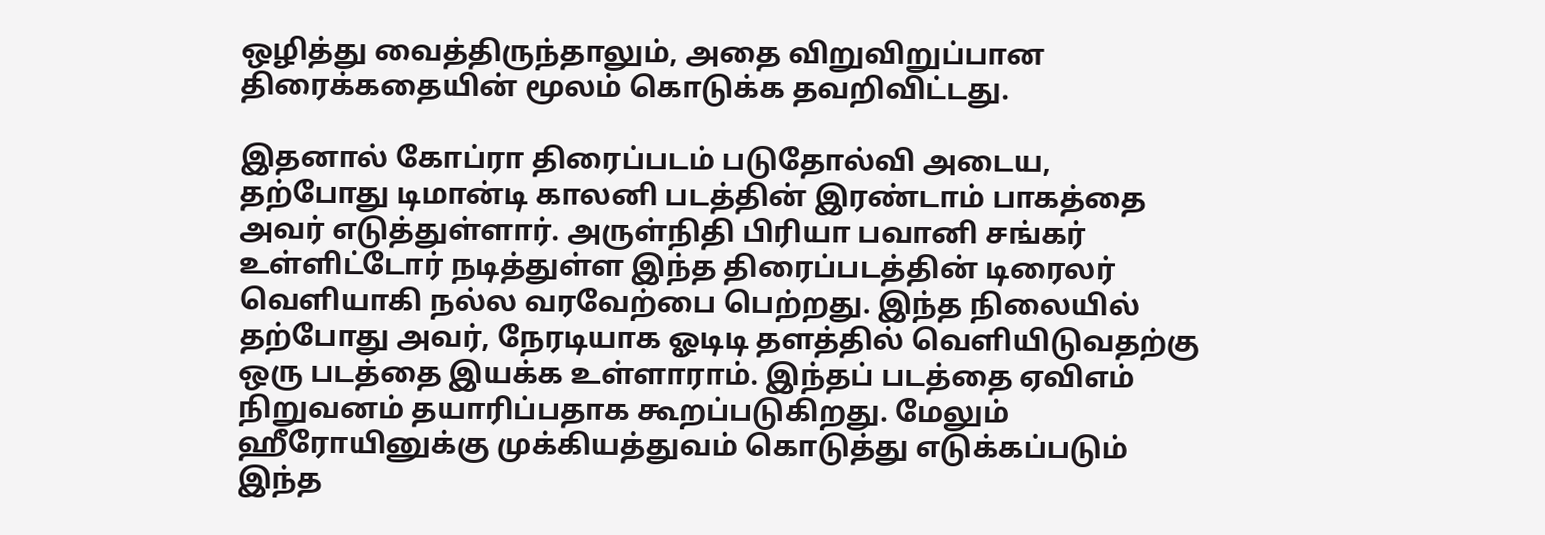ஒழித்து வைத்திருந்தாலும், அதை விறுவிறுப்பான திரைக்கதையின் மூலம் கொடுக்க தவறிவிட்டது.

இதனால் கோப்ரா திரைப்படம் படுதோல்வி அடைய, தற்போது டிமான்டி காலனி படத்தின் இரண்டாம் பாகத்தை அவர் எடுத்துள்ளார். அருள்நிதி பிரியா பவானி சங்கர் உள்ளிட்டோர் நடித்துள்ள இந்த திரைப்படத்தின் டிரைலர் வெளியாகி நல்ல வரவேற்பை பெற்றது. இந்த நிலையில் தற்போது அவர், நேரடியாக ஓடிடி தளத்தில் வெளியிடுவதற்கு ஒரு படத்தை இயக்க உள்ளாராம். இந்தப் படத்தை ஏவிஎம் நிறுவனம் தயாரிப்பதாக கூறப்படுகிறது. மேலும் ஹீரோயினுக்கு முக்கியத்துவம் கொடுத்து எடுக்கப்படும் இந்த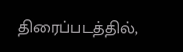திரைப்படத்தில்,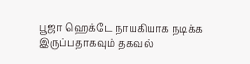பூஜா ஹெக்டே நாயகியாக நடிக்க இருப்பதாகவும் தகவல்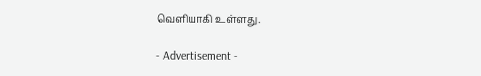வெளியாகி உள்ளது.

- Advertisement -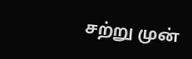சற்று முன்